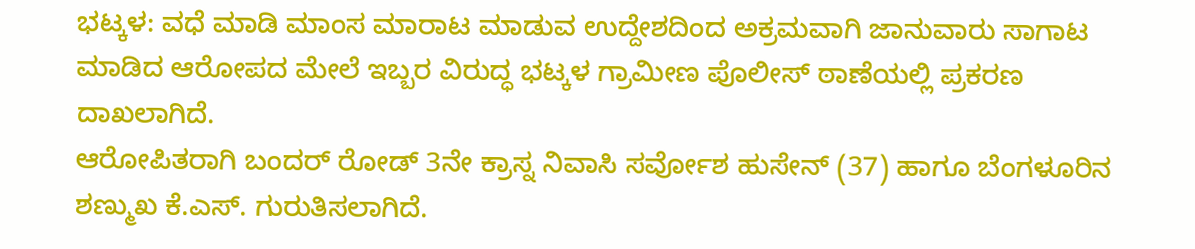ಭಟ್ಕಳ: ವಧೆ ಮಾಡಿ ಮಾಂಸ ಮಾರಾಟ ಮಾಡುವ ಉದ್ದೇಶದಿಂದ ಅಕ್ರಮವಾಗಿ ಜಾನುವಾರು ಸಾಗಾಟ ಮಾಡಿದ ಆರೋಪದ ಮೇಲೆ ಇಬ್ಬರ ವಿರುದ್ಧ ಭಟ್ಕಳ ಗ್ರಾಮೀಣ ಪೊಲೀಸ್ ಠಾಣೆಯಲ್ಲಿ ಪ್ರಕರಣ ದಾಖಲಾಗಿದೆ.
ಆರೋಪಿತರಾಗಿ ಬಂದರ್ ರೋಡ್ 3ನೇ ಕ್ರಾಸ್ನ ನಿವಾಸಿ ಸರ್ವೋಶ ಹುಸೇನ್ (37) ಹಾಗೂ ಬೆಂಗಳೂರಿನ ಶಣ್ಮುಖ ಕೆ.ಎಸ್. ಗುರುತಿಸಲಾಗಿದೆ.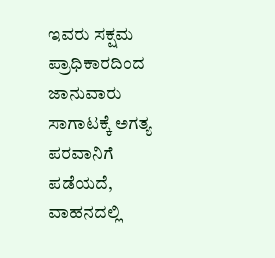ಇವರು ಸಕ್ಷಮ ಪ್ರಾಧಿಕಾರದಿಂದ ಜಾನುವಾರು ಸಾಗಾಟಕ್ಕೆ ಅಗತ್ಯ ಪರವಾನಿಗೆ ಪಡೆಯದೆ, ವಾಹನದಲ್ಲಿ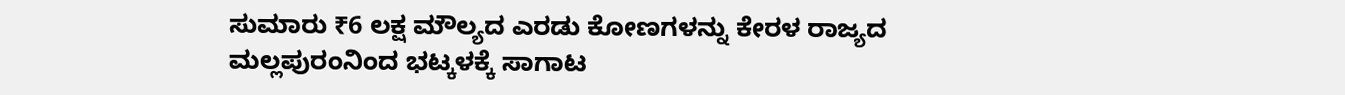ಸುಮಾರು ₹6 ಲಕ್ಷ ಮೌಲ್ಯದ ಎರಡು ಕೋಣಗಳನ್ನು ಕೇರಳ ರಾಜ್ಯದ
ಮಲ್ಲಪುರಂನಿಂದ ಭಟ್ಕಳಕ್ಕೆ ಸಾಗಾಟ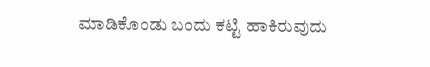ಮಾಡಿಕೊಂಡು ಬಂದು ಕಟ್ಟಿ ಹಾಕಿರುವುದು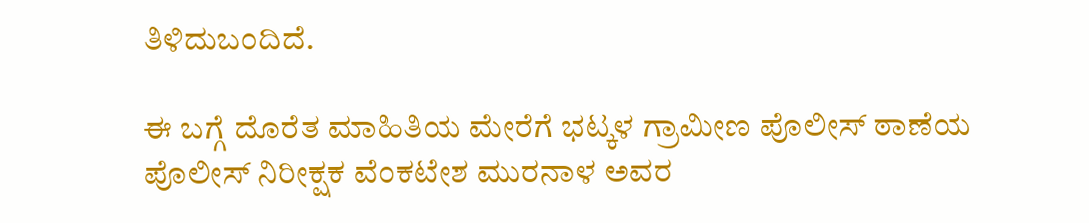ತಿಳಿದುಬಂದಿದೆ.

ಈ ಬಗ್ಗೆ ದೊರೆತ ಮಾಹಿತಿಯ ಮೇರೆಗೆ ಭಟ್ಕಳ ಗ್ರಾಮೀಣ ಪೊಲೀಸ್ ಠಾಣೆಯ ಪೊಲೀಸ್ ನಿರೀಕ್ಷಕ ವೆಂಕಟೇಶ ಮುರನಾಳ ಅವರ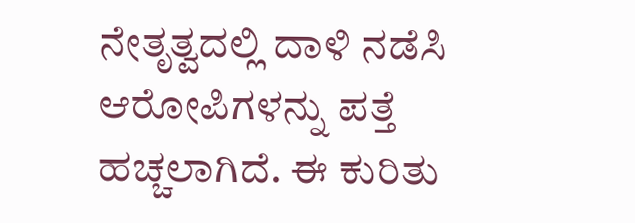ನೇತೃತ್ವದಲ್ಲಿ ದಾಳಿ ನಡೆಸಿ ಆರೋಪಿಗಳನ್ನು ಪತ್ತೆ ಹಚ್ಚಲಾಗಿದೆ. ಈ ಕುರಿತು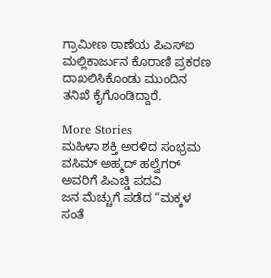ಗ್ರಾಮೀಣ ಠಾಣೆಯ ಪಿಎಸ್ಐ ಮಲ್ಲಿಕಾರ್ಜುನ ಕೊರಾಣಿ ಪ್ರಕರಣ ದಾಖಲಿಸಿಕೊಂಡು ಮುಂದಿನ ತನಿಖೆ ಕೈಗೊಂಡಿದ್ದಾರೆ.

More Stories
ಮಹಿಳಾ ಶಕ್ತಿ ಅರಳಿದ ಸಂಭ್ರಮ
ವಸಿಮ್ ಅಹ್ಮದ್ ಹಲ್ವೆಗರ್ ಅವರಿಗೆ ಪಿಎಚ್ಡಿ ಪದವಿ
ಜನ ಮೆಚ್ಚುಗೆ ಪಡೆದ “ಮಕ್ಕಳ ಸಂತೆ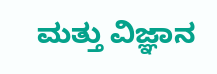ಮತ್ತು ವಿಜ್ಞಾನ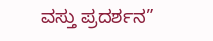ವಸ್ತು ಪ್ರದರ್ಶನ”